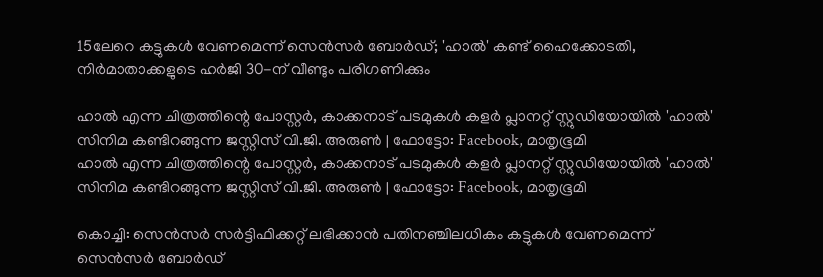15ലേറെ കട്ടുകൾ വേണമെന്ന് സെൻസർ ബോർഡ്; 'ഹാൽ' കണ്ട് ഹൈക്കോടതി, നിർമാതാക്കളുടെ ഹർജി 30-ന് വീണ്ടും പരിഗണിക്കും

ഹാൽ എന്ന ചിത്രത്തിന്റെ പോസ്റ്റർ, കാക്കനാട് പടമുകൾ കളർ പ്ലാനറ്റ് സ്റ്റുഡിയോയിൽ 'ഹാൽ' സിനിമ കണ്ടിറങ്ങുന്ന ജസ്റ്റിസ് വി.ജി. അരുൺ | ഫോട്ടോ: Facebook, മാതൃഭൂമി
ഹാൽ എന്ന ചിത്രത്തിന്റെ പോസ്റ്റർ, കാക്കനാട് പടമുകൾ കളർ പ്ലാനറ്റ് സ്റ്റുഡിയോയിൽ 'ഹാൽ' സിനിമ കണ്ടിറങ്ങുന്ന ജസ്റ്റിസ് വി.ജി. അരുൺ | ഫോട്ടോ: Facebook, മാതൃഭൂമി

കൊച്ചി: സെൻസർ സർട്ടിഫിക്കറ്റ് ലഭിക്കാൻ പതിനഞ്ചിലധികം കട്ടുകൾ വേണമെന്ന് സെൻസർ ബോർഡ്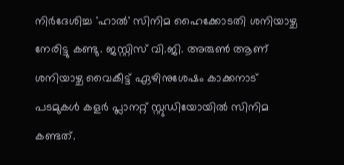നിർദേശിച്ച 'ഹാൽ' സിനിമ ഹൈക്കോടതി ശനിയാഴ്ച നേരിട്ടു കണ്ടു. ജസ്റ്റിസ് വി.ജി. അരുൺ ആണ് ശനിയാഴ്ച വൈകീട്ട് ഏഴിനുശേഷം കാക്കനാട് പടമുകൾ കളർ പ്ലാനറ്റ് സ്റ്റുഡിയോയിൽ സിനിമ കണ്ടത്.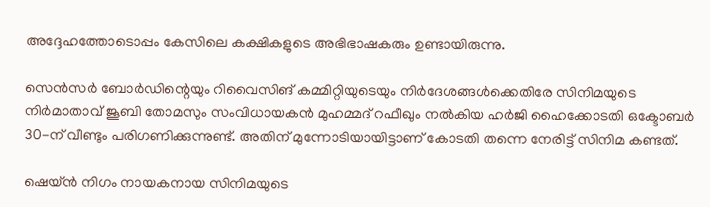അദ്ദേഹത്തോടൊപ്പം കേസിലെ കക്ഷികളുടെ അഭിഭാഷകരും ഉണ്ടായിരുന്നു.

സെൻസർ ബോർഡിന്റെയും റിവൈസിങ് കമ്മിറ്റിയുടെയും നിർദേശങ്ങൾക്കെതിരേ സിനിമയുടെ നിർമാതാവ് ജൂബി തോമസും സംവിധായകൻ മുഹമ്മദ് റഫീഖും നൽകിയ ഹർജി ഹൈക്കോടതി ഒക്ടോബർ 30-ന് വീണ്ടും പരിഗണിക്കുന്നുണ്ട്. അതിന് മുന്നോടിയായിട്ടാണ് കോടതി തന്നെ നേരിട്ട് സിനിമ കണ്ടത്.

ഷെയ്ൻ നിഗം നായകനായ സിനിമയുടെ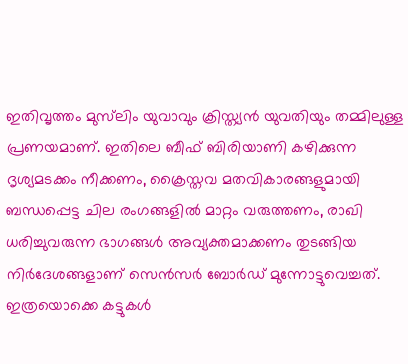ഇതിവൃത്തം മുസ്‌ലിം യുവാവും ക്രിസ്ത്യൻ യുവതിയും തമ്മിലുള്ള പ്രണയമാണ്. ഇതിലെ ബീഫ് ബിരിയാണി കഴിക്കുന്ന ദൃശ്യമടക്കം നീക്കണം, ക്രൈസ്തവ മതവികാരങ്ങളുമായി ബന്ധപ്പെട്ട ചില രംഗങ്ങളിൽ മാറ്റം വരുത്തണം, രാഖി ധരിച്ചുവരുന്ന ഭാഗങ്ങൾ അവ്യക്തമാക്കണം തുടങ്ങിയ നിർദേശങ്ങളാണ് സെൻസർ ബോർഡ് മുന്നോട്ടുവെച്ചത്. ഇത്രയൊക്കെ കട്ടുകൾ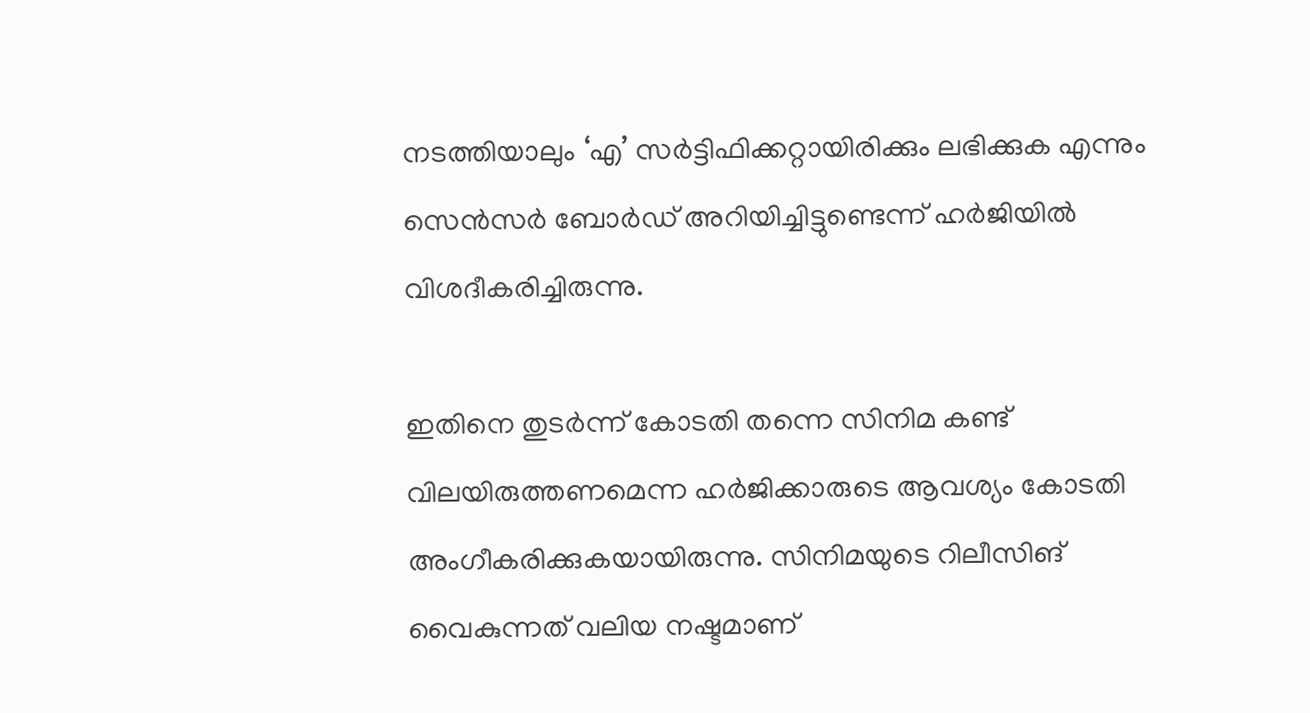നടത്തിയാലും ‘എ’ സർട്ടിഫിക്കറ്റായിരിക്കും ലഭിക്കുക എന്നും സെൻസർ ബോർഡ് അറിയിച്ചിട്ടുണ്ടെന്ന് ഹർജിയിൽ വിശദീകരിച്ചിരുന്നു.

ഇതിനെ തുടർന്ന് കോടതി തന്നെ സിനിമ കണ്ട് വിലയിരുത്തണമെന്ന ഹർജിക്കാരുടെ ആവശ്യം കോടതി അംഗീകരിക്കുകയായിരുന്നു. സിനിമയുടെ റിലീസിങ് വൈകുന്നത് വലിയ നഷ്ടമാണ്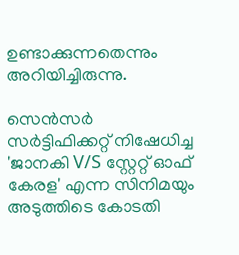ഉണ്ടാക്കുന്നതെന്നും അറിയിച്ചിരുന്നു.

സെൻസർ സർട്ടിഫിക്കറ്റ് നിഷേധിച്ച 'ജാനകി V/S സ്റ്റേറ്റ് ഓഫ് കേരള' എന്ന സിനിമയും അടുത്തിടെ കോടതി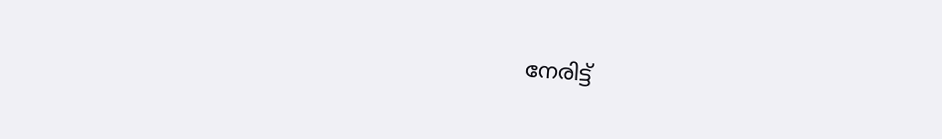നേരിട്ട്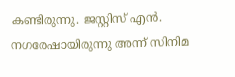കണ്ടിരുന്നു. ജസ്റ്റിസ് എൻ. നഗരേഷായിരുന്നു അന്ന് സിനിമ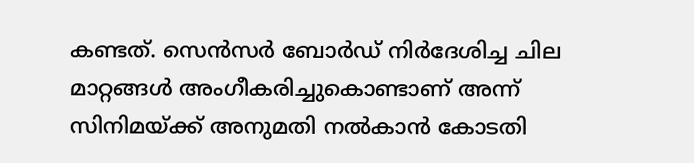കണ്ടത്. സെൻസർ ബോർഡ് നിർദേശിച്ച ചില മാറ്റങ്ങൾ അംഗീകരിച്ചുകൊണ്ടാണ് അന്ന് സിനിമയ്ക്ക് അനുമതി നൽകാൻ കോടതി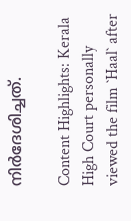നിർദേശിച്ചത്.

Content Highlights: Kerala High Court personally viewed the film `Haal` after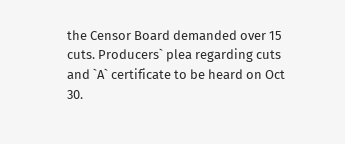the Censor Board demanded over 15 cuts. Producers` plea regarding cuts and `A` certificate to be heard on Oct 30.